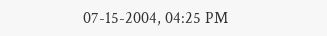07-15-2004, 04:25 PM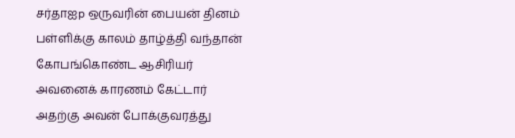சர்தாஐp ஒருவரின் பையன் தினம் பள்ளிக்கு காலம் தாழ்த்தி வந்தான் கோபங்கொண்ட ஆசிரியர் அவனைக் காரணம் கேட்டார் அதற்கு அவன் போக்குவரத்து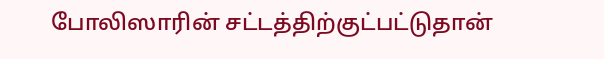போலிஸாரின் சட்டத்திற்குட்பட்டுதான்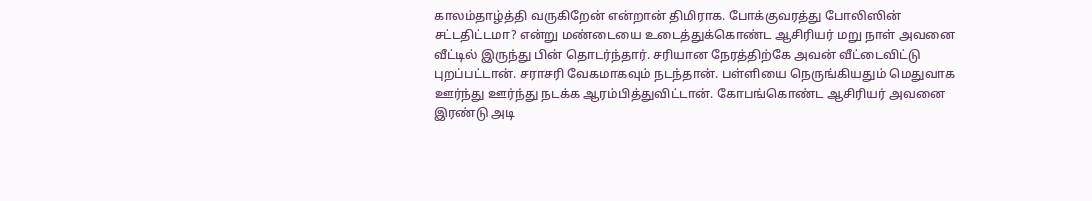காலம்தாழ்த்தி வருகிறேன் என்றான் திமிராக. போக்குவரத்து போலிஸின் சட்டதிட்டமா? என்று மண்டையை உடைத்துக்கொண்ட ஆசிரியர் மறு நாள் அவனை வீட்டில் இருந்து பின் தொடர்ந்தார். சரியான நேரத்திற்கே அவன் வீட்டைவிட்டு புறப்பட்டான். சராசரி வேகமாகவும் நடந்தான். பள்ளியை நெருங்கியதும் மெதுவாக ஊர்ந்து ஊர்ந்து நடக்க ஆரம்பித்துவிட்டான். கோபங்கொண்ட ஆசிரியர் அவனை இரண்டு அடி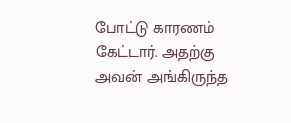போட்டு காரணம் கேட்டார். அதற்கு அவன் அங்கிருந்த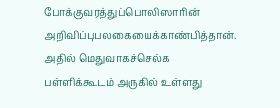போக்குவரத்துப்பொலிஸாரின் அறிவிப்புபலகையைக்காண்பித்தான். அதில் மெதுவாகச்செல்க பள்ளிக்கூடம் அருகில் உள்ளது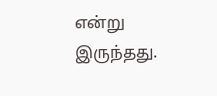என்று இருந்தது.